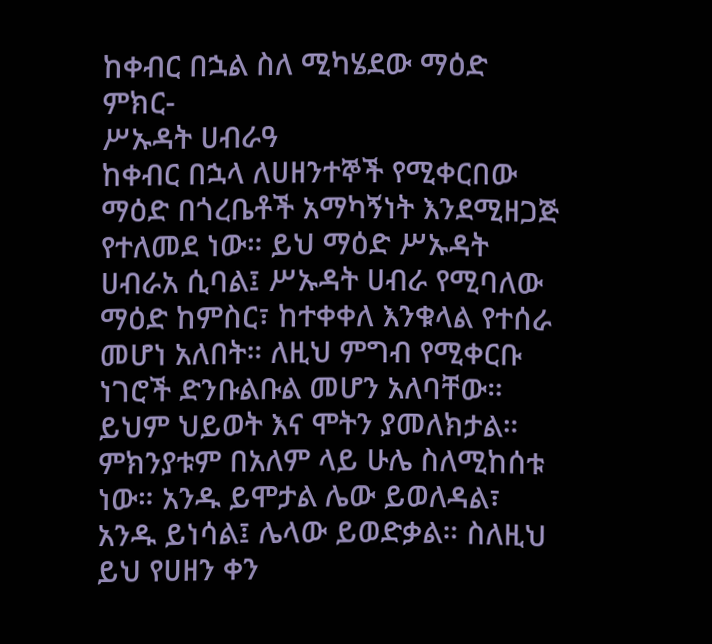ከቀብር በኋል ስለ ሚካሄደው ማዕድ ምክር-
ሥኡዳት ሀብራዓ
ከቀብር በኋላ ለሀዘንተኞች የሚቀርበው ማዕድ በጎረቤቶች አማካኝነት እንደሚዘጋጅ የተለመደ ነው። ይህ ማዕድ ሥኡዳት ሀብራአ ሲባል፤ ሥኡዳት ሀብራ የሚባለው ማዕድ ከምስር፣ ከተቀቀለ እንቁላል የተሰራ መሆነ አለበት። ለዚህ ምግብ የሚቀርቡ ነገሮች ድንቡልቡል መሆን አለባቸው። ይህም ህይወት እና ሞትን ያመለክታል። ምክንያቱም በአለም ላይ ሁሌ ስለሚከሰቱ ነው። አንዱ ይሞታል ሌው ይወለዳል፣ አንዱ ይነሳል፤ ሌላው ይወድቃል። ስለዚህ ይህ የሀዘን ቀን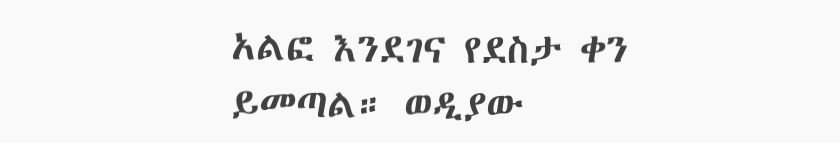አልፎ እንደገና የደስታ ቀን ይመጣል። ወዲያው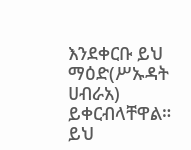እንደቀርቡ ይህ ማዕድ(ሥኡዳት ሀብራአ) ይቀርብላቸዋል። ይህ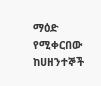ማዕድ የሚቀርበው ከሀዘንተኞች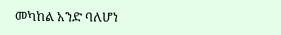መካከል አንድ ባለሆነ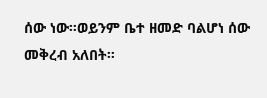ሰው ነው።ወይንም ቤተ ዘመድ ባልሆነ ሰው መቅረብ አለበት።